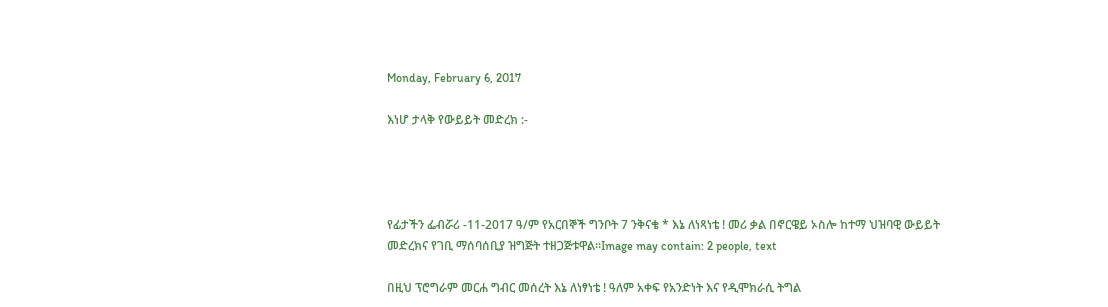Monday, February 6, 2017

እነሆ ታላቅ የውይይት መድረክ :-




የፊታችን ፌብሯሪ -11-2017 ዓ/ም የአርበኞች ግንቦት 7 ንቅናቄ * እኔ ለነጻነቴ ! መሪ ቃል በኖርዌይ ኦስሎ ከተማ ህዝባዊ ውይይት መድረክና የገቢ ማሰባሰቢያ ዝግጅት ተዘጋጅቱዋል።Image may contain: 2 people, text

በዚህ ፕሮግራም መርሐ ግብር መሰረት እኔ ለነፃነቴ ! ዓለም አቀፍ የአንድነት እና የዲሞክራሲ ትግል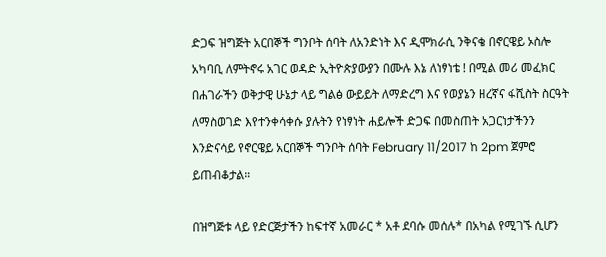ድጋፍ ዝግጅት አርበኞች ግንቦት ሰባት ለአንድነት እና ዲሞክራሲ ንቅናቄ በኖርዌይ ኦስሎ አካባቢ ለምትኖሩ አገር ወዳድ ኢትዮጵያውያን በሙሉ እኔ ለነፃነቴ ! በሚል መሪ መፈክር በሐገራችን ወቅታዊ ሁኔታ ላይ ግልፅ ውይይት ለማድረግ እና የወያኔን ዘረኛና ፋሺስት ስርዓት ለማስወገድ እየተንቀሳቀሱ ያሉትን የነፃነት ሐይሎች ድጋፍ በመስጠት አጋርነታችንን እንድናሳይ የኖርዌይ አርበኞች ግንቦት ሰባት February 11/2017 ከ 2pm ጀምሮ ይጠብቆታል።

በዝግጅቱ ላይ የድርጅታችን ከፍተኛ አመራር * አቶ ደባሱ መሰሉ* በአካል የሚገኙ ሲሆን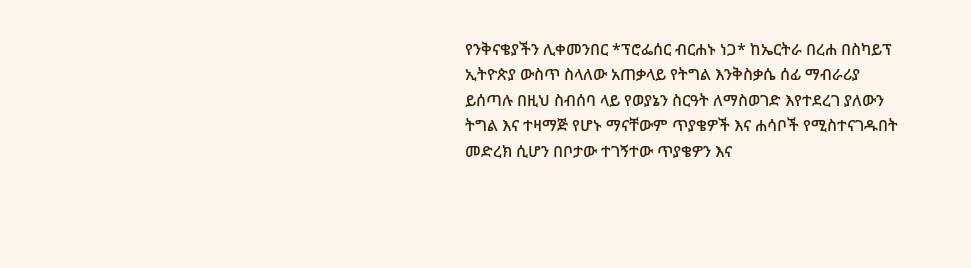የንቅናቄያችን ሊቀመንበር *ፕሮፌሰር ብርሐኑ ነጋ* ከኤርትራ በረሐ በስካይፕ ኢትዮጵያ ውስጥ ስላለው አጠቃላይ የትግል እንቅስቃሴ ሰፊ ማብራሪያ ይሰጣሉ በዚህ ስብሰባ ላይ የወያኔን ስርዓት ለማስወገድ እየተደረገ ያለውን ትግል እና ተዛማጅ የሆኑ ማናቸውም ጥያቄዎች እና ሐሳቦች የሚስተናገዱበት መድረክ ሲሆን በቦታው ተገኝተው ጥያቄዎን እና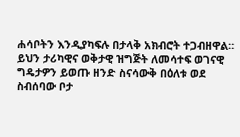ሐሳቦትን እንዲያካፍሉ በታላቅ አክብሮት ተጋብዘዋል።
ይህን ታሪካዊና ወቅታዊ ዝግጅት ለመሳተፍ ወገናዊ ግዴታዎን ይወጡ ዘንድ ስናሳውቅ በዕለቱ ወደ ስብሰባው ቦታ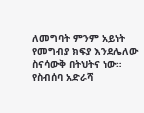ለመግባት ምንም አይነት የመግብያ ክፍያ እንደሌለው ስናሳውቅ በትህትና ነው።
የስብሰባ አድራሻ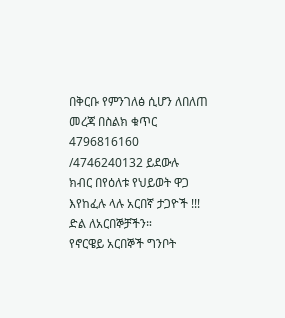በቅርቡ የምንገለፅ ሲሆን ለበለጠ መረጃ በስልክ ቁጥር 4796816160 /4746240132 ይደውሉ
ክብር በየዕለቱ የህይወት ዋጋ እየከፈሉ ላሉ አርበኛ ታጋዮች !!!
ድል ለአርበኞቻችን።
የኖርዌይ አርበኞች ግንቦት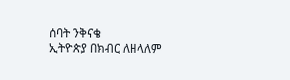ሰባት ንቅናቄ
ኢትዮጵያ በክብር ለዘላለም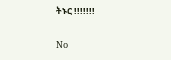ትኑር !!!!!!!

No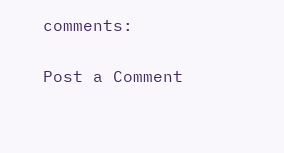comments:

Post a Comment